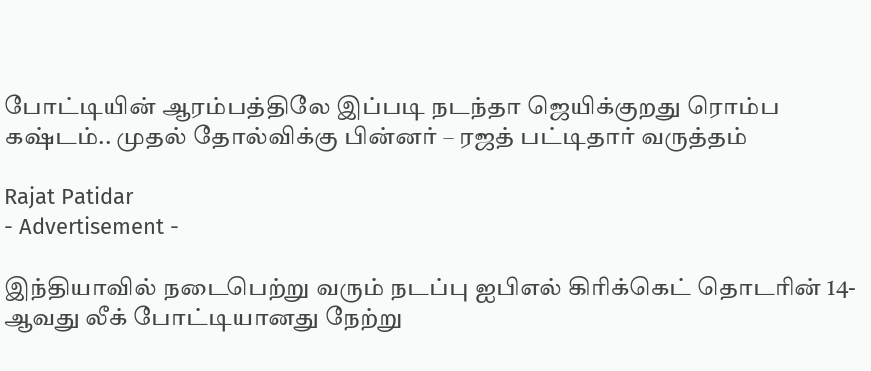போட்டியின் ஆரம்பத்திலே இப்படி நடந்தா ஜெயிக்குறது ரொம்ப கஷ்டம்.. முதல் தோல்விக்கு பின்னர் – ரஜத் பட்டிதார் வருத்தம்

Rajat Patidar
- Advertisement -

இந்தியாவில் நடைபெற்று வரும் நடப்பு ஐபிஎல் கிரிக்கெட் தொடரின் 14-ஆவது லீக் போட்டியானது நேற்று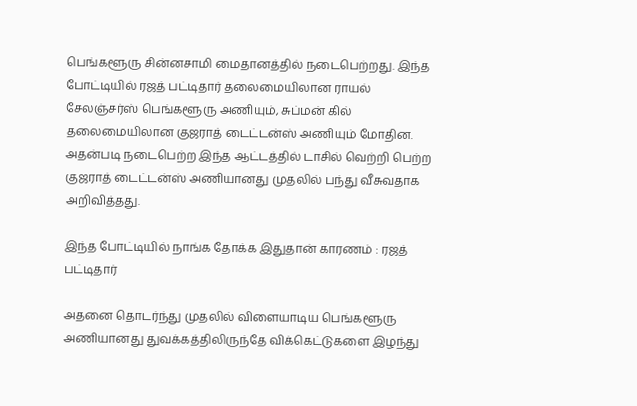பெங்களூரு சின்னசாமி மைதானத்தில் நடைபெற்றது. இந்த போட்டியில் ரஜத் பட்டிதார் தலைமையிலான ராயல் சேலஞ்சர்ஸ் பெங்களூரு அணியும், சுப்மன் கில் தலைமையிலான குஜராத் டைட்டன்ஸ் அணியும் மோதின. அதன்படி நடைபெற்ற இந்த ஆட்டத்தில் டாசில் வெற்றி பெற்ற குஜராத் டைட்டன்ஸ் அணியானது முதலில் பந்து வீசுவதாக அறிவித்தது.

இந்த போட்டியில் நாங்க தோக்க இதுதான் காரணம் : ரஜத் பட்டிதார்

அதனை தொடர்ந்து முதலில் விளையாடிய பெங்களூரு அணியானது துவக்கத்திலிருந்தே விக்கெட்டுகளை இழந்து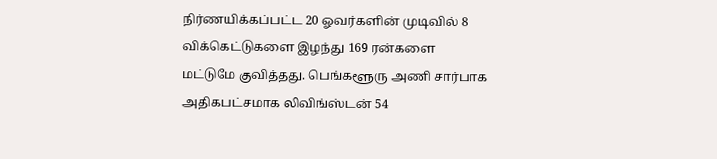நிர்ணயிக்கப்பட்ட 20 ஓவர்களின் முடிவில் 8 விக்கெட்டுகளை இழந்து 169 ரன்களை மட்டுமே குவித்தது. பெங்களூரு அணி சார்பாக அதிகபட்சமாக லிவிங்ஸ்டன் 54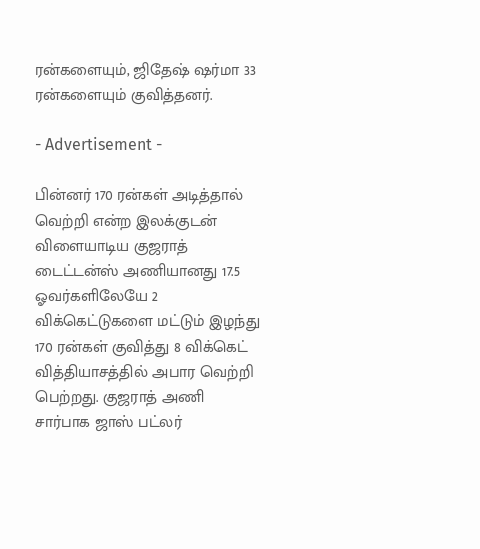ரன்களையும், ஜிதேஷ் ஷர்மா 33 ரன்களையும் குவித்தனர்.

- Advertisement -

பின்னர் 170 ரன்கள் அடித்தால் வெற்றி என்ற இலக்குடன் விளையாடிய குஜராத் டைட்டன்ஸ் அணியானது 17.5 ஓவர்களிலேயே 2 விக்கெட்டுகளை மட்டும் இழந்து 170 ரன்கள் குவித்து 8 விக்கெட் வித்தியாசத்தில் அபார வெற்றி பெற்றது. குஜராத் அணி சார்பாக ஜாஸ் பட்லர்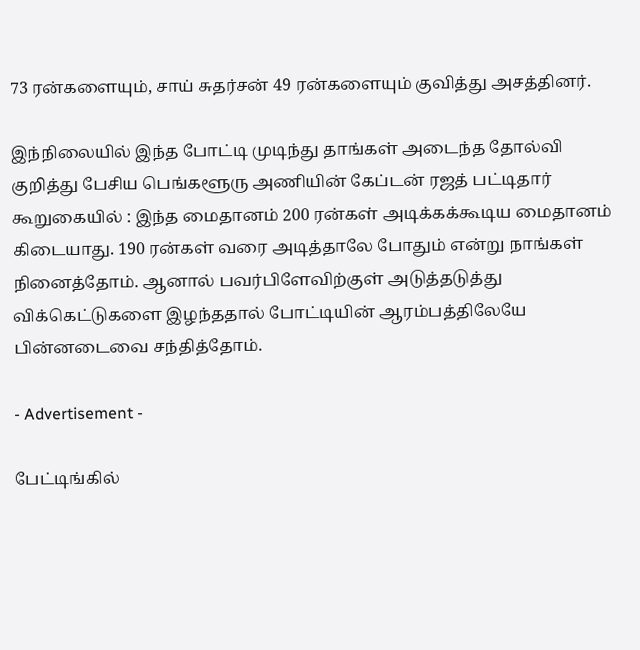73 ரன்களையும், சாய் சுதர்சன் 49 ரன்களையும் குவித்து அசத்தினர்.

இந்நிலையில் இந்த போட்டி முடிந்து தாங்கள் அடைந்த தோல்வி குறித்து பேசிய பெங்களூரு அணியின் கேப்டன் ரஜத் பட்டிதார் கூறுகையில் : இந்த மைதானம் 200 ரன்கள் அடிக்கக்கூடிய மைதானம் கிடையாது. 190 ரன்கள் வரை அடித்தாலே போதும் என்று நாங்கள் நினைத்தோம். ஆனால் பவர்பிளேவிற்குள் அடுத்தடுத்து விக்கெட்டுகளை இழந்ததால் போட்டியின் ஆரம்பத்திலேயே பின்னடைவை சந்தித்தோம்.

- Advertisement -

பேட்டிங்கில்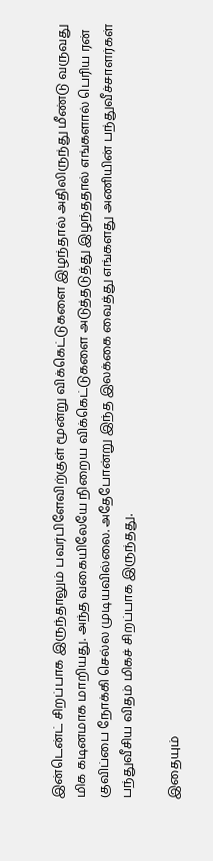இன்டென்ட் சிறப்பாக இருந்தாலும் பவர்பிளேவிற்குள் மூன்று விக்கெட்டுகளை இழந்தால் அதிலிருந்து மீண்டு வருவது மிக கடினமாக மாறியது. அந்த வகையிலேயே நிறைய விக்கெட்டுகளை அடுத்தடுத்து இழந்ததால் எங்களால் பெரிய ரன் குவிப்பை நோக்கி செல்ல முடியவில்லை. அதேபோன்று இந்த இலக்கை வைத்து எங்களது அணியின் பந்துவீச்சாளர்கள் பந்துவீசிய விதம் மிகச் சிறப்பாக இருந்தது.

இதையும்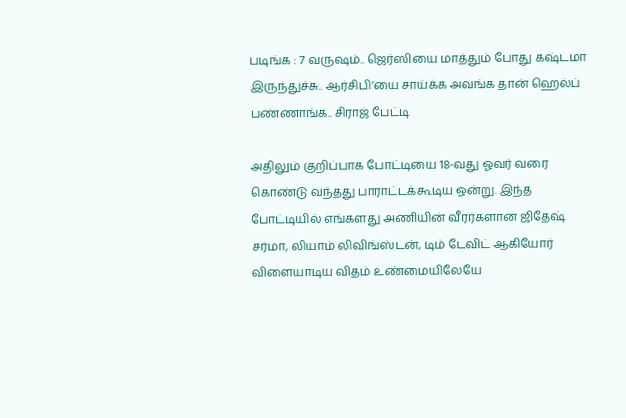படிங்க : 7 வருஷம்.. ஜெர்ஸியை மாத்தும் போது கஷ்டமா இருந்துச்சு.. ஆர்சிபி’யை சாய்க்க அவங்க தான் ஹெல்ப் பண்ணாங்க.. சிராஜ் பேட்டி

அதிலும் குறிப்பாக போட்டியை 18-வது ஓவர் வரை கொண்டு வந்தது பாராட்டக்கூடிய ஒன்று. இந்த போட்டியில் எங்களது அணியின் வீரர்களான ஜிதேஷ் சர்மா, லியாம் லிவிங்ஸ்டன், டிம் டேவிட் ஆகியோர் விளையாடிய விதம் உண்மையிலேயே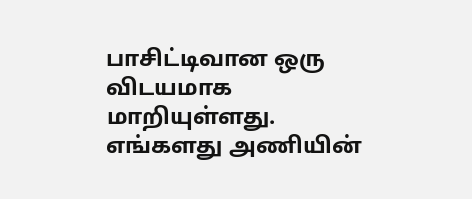பாசிட்டிவான ஒரு விடயமாக மாறியுள்ளது. எங்களது அணியின்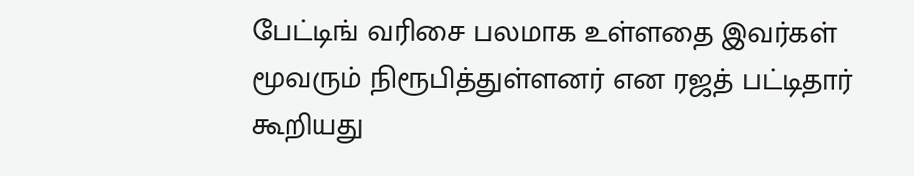பேட்டிங் வரிசை பலமாக உள்ளதை இவர்கள் மூவரும் நிரூபித்துள்ளனர் என ரஜத் பட்டிதார் கூறியது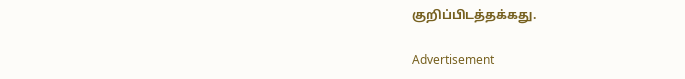குறிப்பிடத்தக்கது.

Advertisement